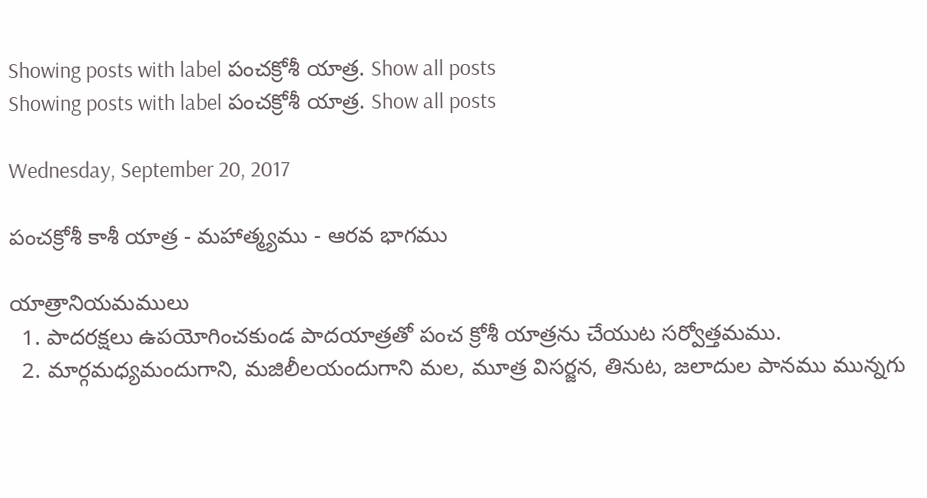Showing posts with label పంచక్రోశీ యాత్ర. Show all posts
Showing posts with label పంచక్రోశీ యాత్ర. Show all posts

Wednesday, September 20, 2017

పంచక్రోశీ కాశీ యాత్ర - మహాత్మ్యము - ఆరవ భాగము

యాత్రానియమములు
  1. పాదరక్షలు ఉపయోగించకుండ పాదయాత్రతో పంచ క్రోశీ యాత్రను చేయుట సర్వోత్తమము.
  2. మార్గమధ్యమందుగాని, మజిలీలయందుగాని మల, మూత్ర విసర్జన, తినుట, జలాదుల పానము మున్నగు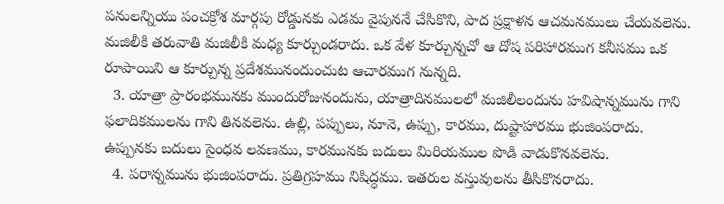పనులన్నియు పంచక్రోశ మార్గపు రోడ్డునకు ఎడమ వైపుననే చేసికొని, పాద ప్రక్షాళన ఆచమనములు చేయవలెను. మజిలీకి తరువాతి మజిలీకి మధ్య కూర్చుండరాదు. ఒక వేళ కూర్చున్నచో ఆ దోష పరిహారముగ కనీసము ఒక రూపాయిని ఆ కూర్చున్న ప్రదేశమునందుంచుట ఆచారముగ నున్నది.
  3. యాత్రా ప్రారంభమునకు ముందురోజునందును, యాత్రాదినములలో మజిలీలందును హవిషాన్నమును గాని ఫలాదికములను గాని తినవలెను. ఉల్లి, పప్పులు, నూనె, ఉప్పు, కారము, దుష్టాహారము భుజింపరాదు. ఉప్పునకు బదులు సైంధవ లవణము, కారమునకు బదులు మిరియముల పొడి వాడుకొనవలెను.
  4. పరాన్నమును భుజింపరాదు. ప్రతిగ్రహము నిషిద్ధము. ఇతరుల వస్తువులను తీసికొనరాదు.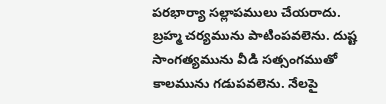పరభార్యా సల్లాపములు చేయరాదు. బ్రహ్మ చర్యమును పాటింపవలెను. దుష్ట సాంగత్యమును వీడి సత్సంగముతో కాలమును గడుపవలెను. నేలపై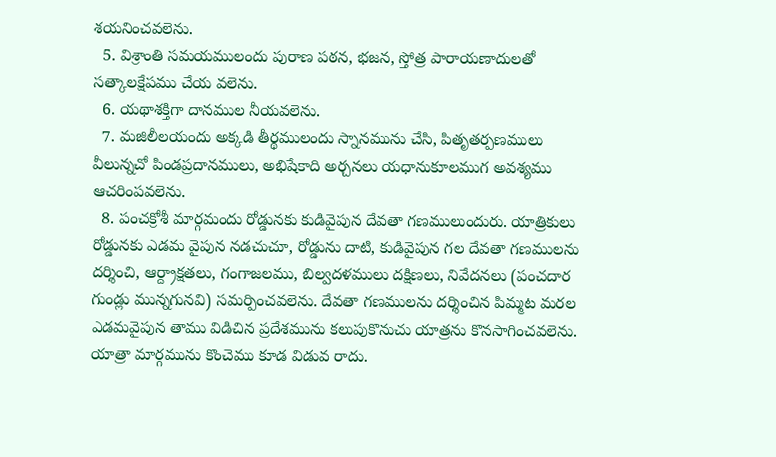శయనించవలెను.
  5. విశ్రాంతి సమయములందు పురాణ పఠన, భజన, స్తోత్ర పారాయణాదులతో సత్కాలక్షేపము చేయ వలెను.
  6. యథాశక్తిగా దానముల నీయవలెను.
  7. మజిలీలయందు అక్కడి తీర్థములందు స్నానమును చేసి, పితృతర్పణములు వీలున్నచో పిండప్రదానములు, అభిషేకాది అర్చనలు యధానుకూలముగ అవశ్యము ఆచరింపవలెను.
  8. పంచక్రోశీ మార్గమందు రోడ్డునకు కుడివైపున దేవతా గణములుందురు. యాత్రికులు రోడ్డునకు ఎడమ వైపున నడచుచూ, రోడ్డును దాటి, కుడివైపున గల దేవతా గణములను దర్శించి, ఆర్ద్రాక్షతలు, గంగాజలము, బిల్వదళములు దక్షిణలు, నివేదనలు (పంచదార గుండ్లు మున్నగునవి) సమర్పించవలెను. దేవతా గణములను దర్శించిన పిమ్మట మరల ఎడమవైపున తాము విడిచిన ప్రదేశమును కలుపుకొనుచు యాత్రను కొనసాగించవలెను. యాత్రా మార్గమును కొంచెము కూడ విడువ రాదు.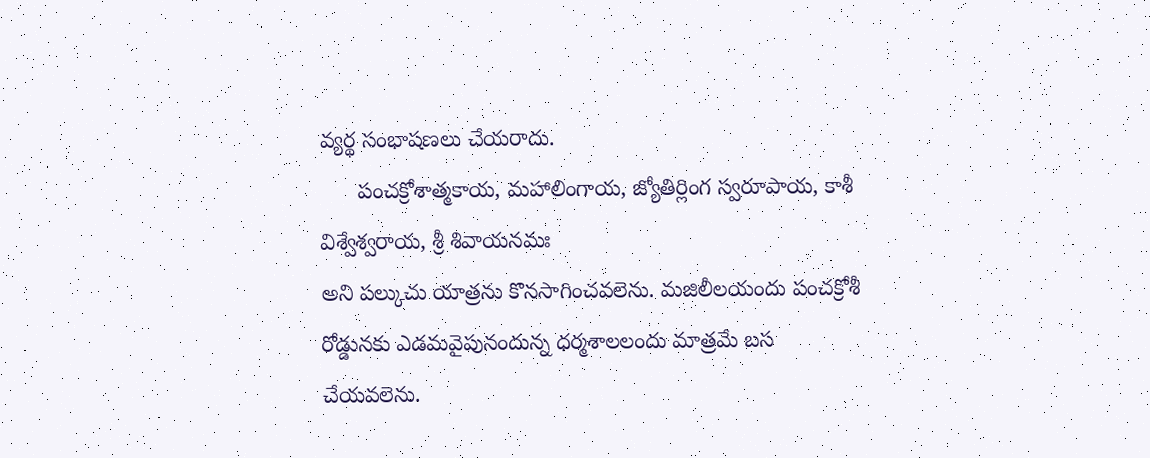వ్యర్థ సంభాషణలు చేయరాదు.
      పంచక్రోశాత్మకాయ, మహాలింగాయ, జ్యోతిర్లింగ స్వరూపాయ, కాశీ విశ్వేశ్వరాయ, శ్రీ శివాయనమః
అని పల్కుచు యాత్రను కొనసాగించవలెను. మజిలీలయందు పంచక్రోశీ రోడ్డునకు ఎడమవైపునందున్న ధర్మశాలలందు మాత్రమే బస చేయవలెను.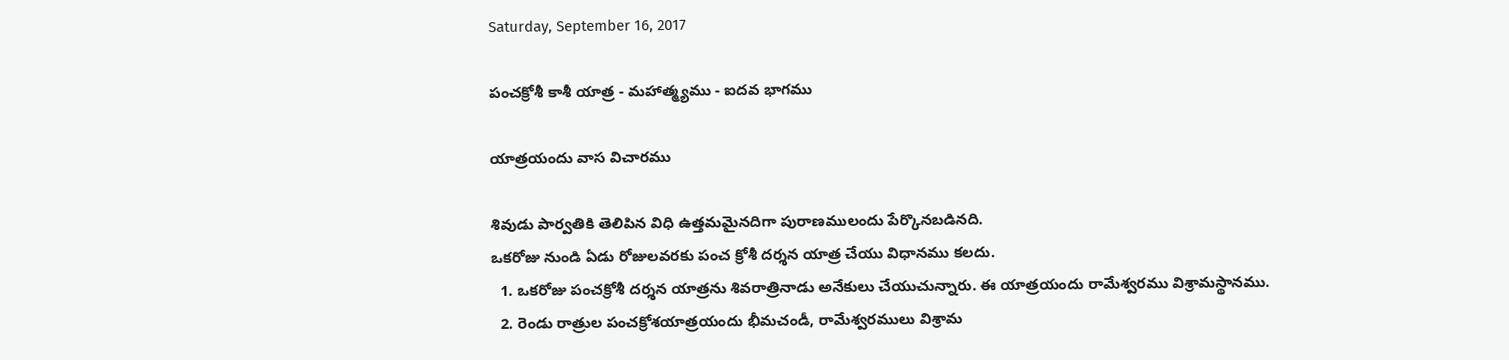Saturday, September 16, 2017

పంచక్రోశీ కాశీ యాత్ర - మహాత్మ్యము - ఐదవ భాగము

యాత్రయందు వాస విచారము

శివుడు పార్వతికి తెలిపిన విధి ఉత్తమమైనదిగా పురాణములందు పేర్కొనబడినది.
ఒకరోజు నుండి ఏడు రోజులవరకు పంచ క్రోశీ దర్శన యాత్ర చేయు విధానము కలదు.
  1. ఒకరోజు పంచక్రోశీ దర్శన యాత్రను శివరాత్రినాడు అనేకులు చేయుచున్నారు. ఈ యాత్రయందు రామేశ్వరము విశ్రామస్థానము.
  2. రెండు రాత్రుల పంచక్రోశయాత్రయందు భీమచండీ, రామేశ్వరములు విశ్రామ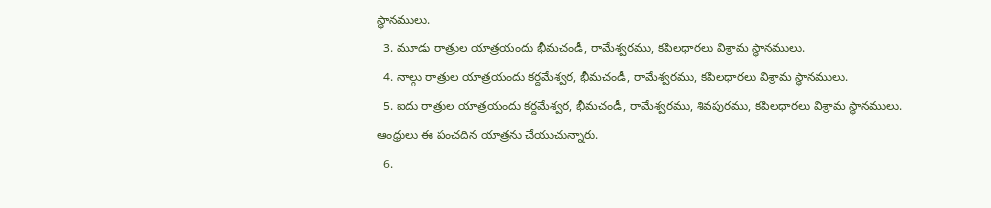స్థానములు.
  3. మూడు రాత్రుల యాత్రయందు భీమచండీ, రామేశ్వరము, కపిలధారలు విశ్రామ స్థానములు.
  4. నాల్గు రాత్రుల యాత్రయందు కర్దమేశ్వర, భీమచండీ, రామేశ్వరము, కపిలధారలు విశ్రామ స్థానములు.
  5. ఐదు రాత్రుల యాత్రయందు కర్దమేశ్వర, భీమచండీ, రామేశ్వరము, శివపురము, కపిలధారలు విశ్రామ స్థానములు. ఆంధ్రులు ఈ పంచదిన యాత్రను చేయుచున్నారు.
  6.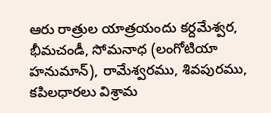ఆరు రాత్రుల యాత్రయందు కర్దమేశ్వర, భీమచండీ, సోమనాధ (లంగోటియా హనుమాన్), రామేశ్వరము, శివపురము, కపిలధారలు విశ్రామ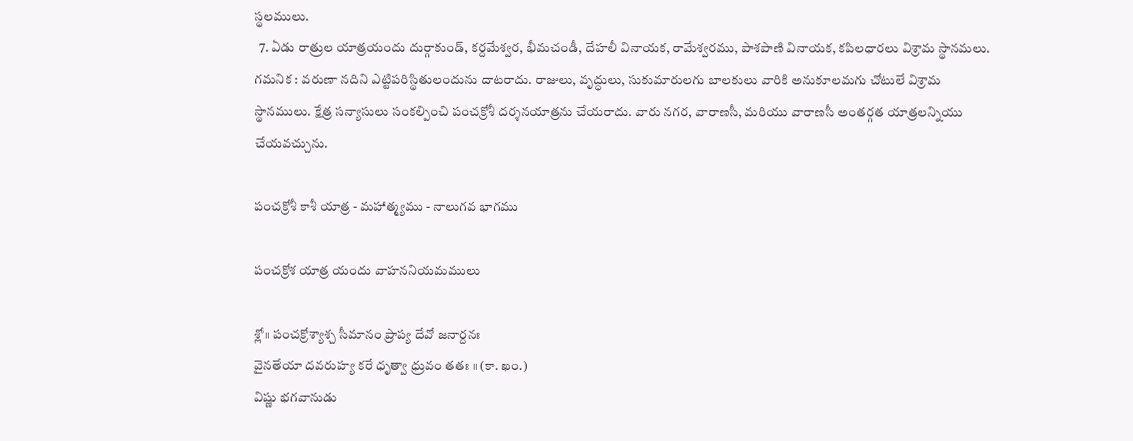స్థలములు.
  7. ఏడు రాత్రుల యాత్రయందు దుర్గాకుండ్, కర్దమేశ్వర, భీమచండీ, దేహలీ వినాయక, రామేశ్వరము, పాశపాణి వినాయక, కపిలధారలు విశ్రామ స్థానమలు.
గమనిక : వరుణా నదిని ఎట్టిపరిస్థితులందును దాటరాదు. రాజులు, వృద్ధులు, సుకుమారులగు బాలకులు వారికి అనుకూలమగు చోటులే విశ్రామ స్థానములు. క్షేత్ర సన్యాసులు సంకల్పించి పంచక్రోశీ దర్శనయాత్రను చేయరాదు. వారు నగర, వారాణసీ, మరియు వారాణసీ అంతర్గత యాత్రలన్నియు చేయవచ్చును.

పంచక్రోశీ కాశీ యాత్ర - మహాత్మ్యము - నాలుగవ భాగము

పంచక్రోశ యాత్ర యందు వాహననియమములు

శ్లో॥ పంచక్రోశ్యాశ్చ సీమానం ప్రాప్య దేవో జనార్దనః
వైనతేయా దవరుహ్య కరే ధృత్వా ధ్రువం తతః ॥ (కా. ఖం.)
విష్ణు భగవానుడు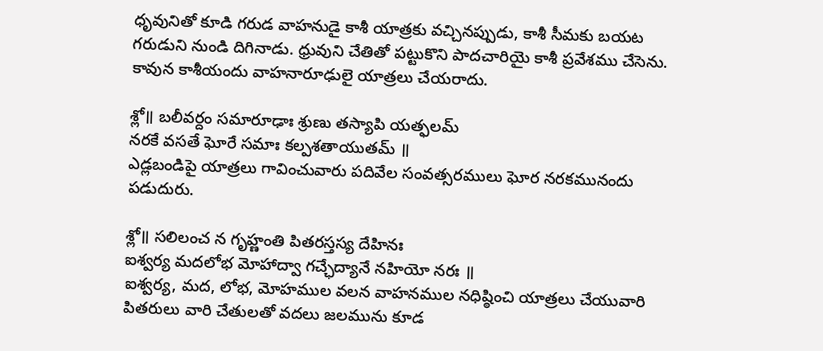ధృవునితో కూడి గరుడ వాహనుడై కాశీ యాత్రకు వచ్చినప్పుడు, కాశీ సీమకు బయట గరుడుని నుండి దిగినాడు. ధ్రువుని చేతితో పట్టుకొని పాదచారియై కాశీ ప్రవేశము చేసెను.
కావున కాశీయందు వాహనారూఢులై యాత్రలు చేయరాదు.

శ్లో॥ బలీవర్దం సమారూఢాః శ్రుణు తస్యాపి యత్ఫలమ్
నరకే వసతే ఘోరే సమాః కల్పశతాయుతమ్ ॥
ఎడ్లబండిపై యాత్రలు గావించువారు పదివేల సంవత్సరములు ఘోర నరకమునందు పడుదురు.

శ్లో॥ సలిలంచ న గృహ్ణంతి పితరస్తస్య దేహినః
ఐశ్వర్య మదలోభ మోహాద్వా గచ్ఛేద్యానే నహియో నరః ॥
ఐశ్వర్య, మద, లోభ, మోహముల వలన వాహనముల నధిష్ఠించి యాత్రలు చేయువారి పితరులు వారి చేతులతో వదలు జలమును కూడ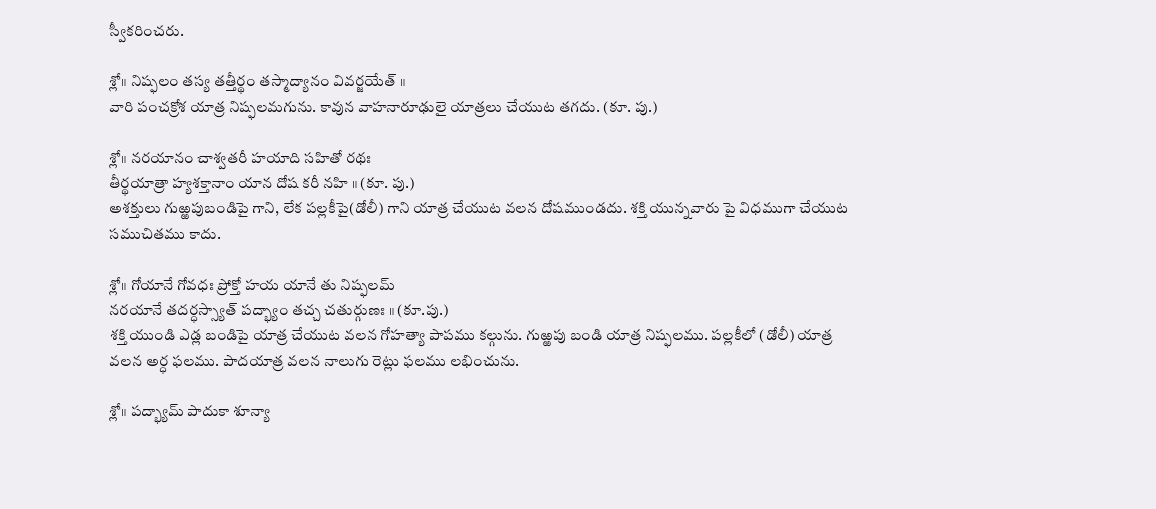స్వీకరించరు.

శ్లో॥ నిష్ఫలం తస్య తత్తీర్థం తస్మాద్యానం వివర్జయేత్ ॥
వారి పంచక్రోశ యాత్ర నిష్ఫలమగును. కావున వాహనారూఢులై యాత్రలు చేయుట తగదు. (కూ. పు.)

శ్లో॥ నరయానం చాశ్వతరీ హయాది సహితో రథః
తీర్థయాత్రా హ్యశక్తానాం యాన దోష కరీ నహి ॥ (కూ. పు.)
అశక్తులు గుఱ్ఱపుబండిపై గాని, లేక పల్లకీపై(డోలీ) గాని యాత్ర చేయుట వలన దోషముండదు. శక్తి యున్నవారు పై విధముగా చేయుట సముచితము కాదు.

శ్లో॥ గోయానే గోవధః ప్రోక్తో హయ యానే తు నిష్ఫలమ్
నరయానే తదర్ధస్స్యాత్ పద్భ్యాం తచ్చ చతుర్గుణః ॥ (కూ.పు.)
శక్తి యుండి ఎడ్ల బండిపై యాత్ర చేయుట వలన గోహత్యా పాపము కల్గును. గుఱ్ఱపు బండి యాత్ర నిష్ఫలము. పల్లకీలో (డోలీ) యాత్ర వలన అర్ధ ఫలము. పాదయాత్ర వలన నాలుగు రెట్లు ఫలము లభించును.

శ్లో॥ పద్భ్యామ్ పాదుకా శూన్యా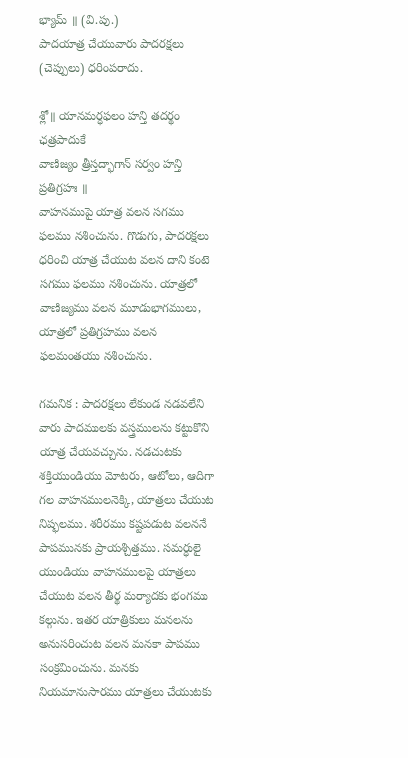భ్యామ్ ॥ (వి.పు.)
పాదయాత్ర చేయువారు పాదరక్షలు (చెప్పులు) ధరింపరాదు.

శ్లో॥ యానమర్ధఫలం హన్తి తదర్థం ఛత్రపాదుకే
వాణిజ్యం త్రీస్తద్భాగాన్ సర్వం హన్తి ప్రతిగ్రహః ॥
వాహనముపై యాత్ర వలన సగము ఫలము నశించును. గొడుగు, పాదరక్షలు ధరించి యాత్ర చేయుట వలన దాని కంటె సగము ఫలము నశించును. యాత్రలో వాణిజ్యము వలన మూడుభాగములు, యాత్రలో ప్రతిగ్రహము వలన ఫలమంతయు నశించును.

గమనిక : పాదరక్షలు లేకుండ నడవలేని వారు పాదములకు వస్త్రములను కట్టుకొని యాత్ర చేయవచ్చును. నడచుటకు శక్తియుండియు మోటరు, ఆటోలు, ఆదిగా గల వాహనములనెక్కి, యాత్రలు చేయుట నిష్ఫలము. శరీరము కష్టపడుట వలననే పాపమునకు ప్రాయశ్చిత్తము. సమర్ధులై యుండియు వాహనములపై యాత్రలు చేయుట వలన తీర్థ మర్యాదకు భంగము కల్గును. ఇతర యాత్రికులు మనలను అనుసరించుట వలన మనకా పాపము సంక్రమించును. మనకు నియమానుసారము యాత్రలు చేయుటకు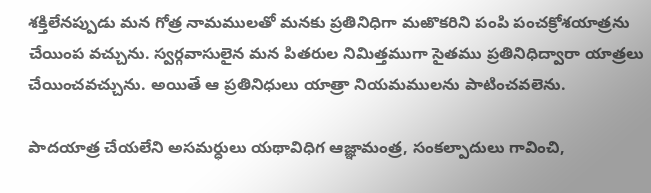శక్తిలేనప్పుడు మన గోత్ర నామములతో మనకు ప్రతినిధిగా మఱొకరిని పంపి పంచక్రోశయాత్రను చేయింప వచ్చును. స్వర్గవాసులైన మన పితరుల నిమిత్తముగా సైతము ప్రతినిధిద్వారా యాత్రలు చేయించవచ్చును. అయితే ఆ ప్రతినిధులు యాత్రా నియమములను పాటించవలెను.

పాదయాత్ర చేయలేని అసమర్ధులు యథావిధిగ ఆజ్ఞామంత్ర, సంకల్పాదులు గావించి,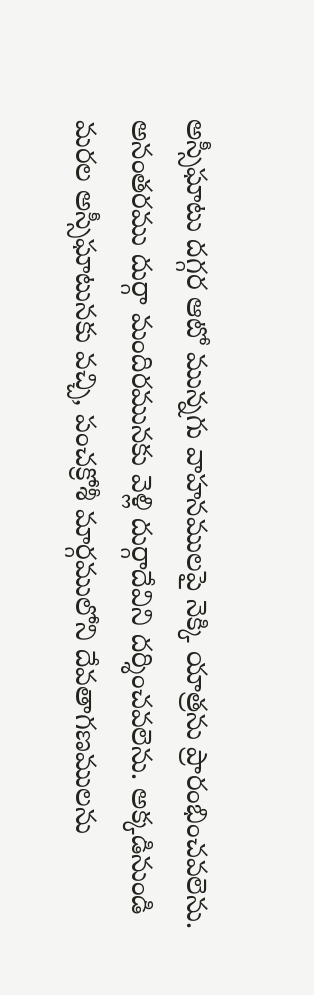అస్సీఘాటు దగ్గర ఆటో మున్నగు వాహనములపై నెక్కి యాత్రను ప్రారంభించవలెను. అనంతరము దుర్గా మందిరమునకు వెళ్లి దుర్గాదేవిని దర్శించవలెను. అక్కడినుండి మరల అస్సీఘాటునకు వచ్చి, పంచక్రోశీ మార్గములోని దేవతాగణములను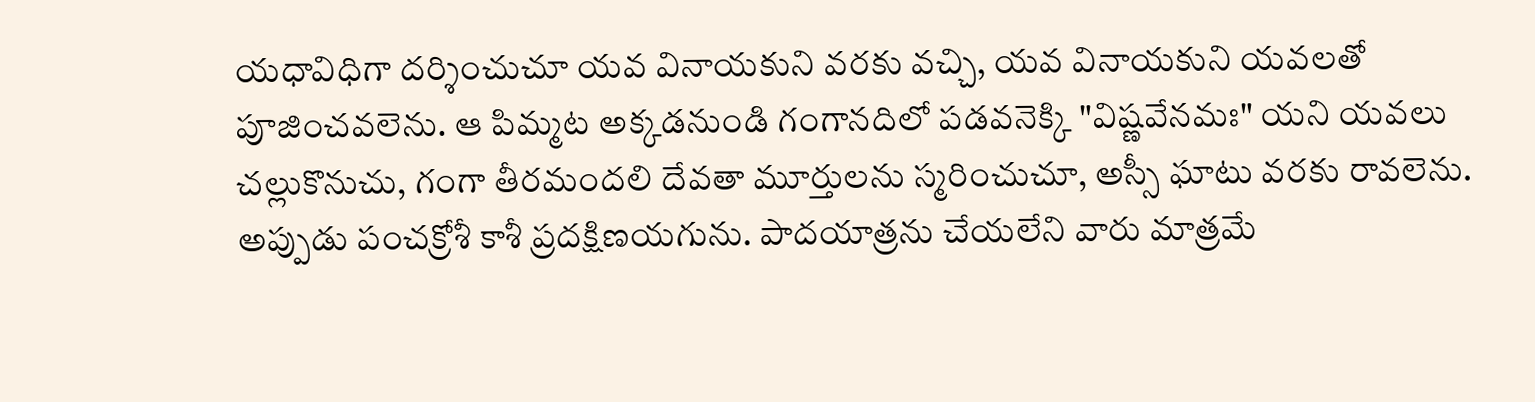యధావిధిగా దర్శించుచూ యవ వినాయకుని వరకు వచ్చి, యవ వినాయకుని యవలతో పూజించవలెను. ఆ పిమ్మట అక్కడనుండి గంగానదిలో పడవనెక్కి "విష్ణవేనమః" యని యవలు చల్లుకొనుచు, గంగా తీరమందలి దేవతా మూర్తులను స్మరించుచూ, అస్సీ ఘాటు వరకు రావలెను. అప్పుడు పంచక్రోశీ కాశీ ప్రదక్షిణయగును. పాదయాత్రను చేయలేని వారు మాత్రమే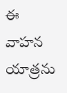ఈ వాహన యాత్రను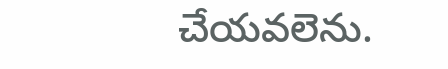చేయవలెను.